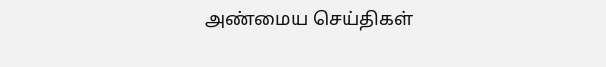அண்மைய செய்திகள்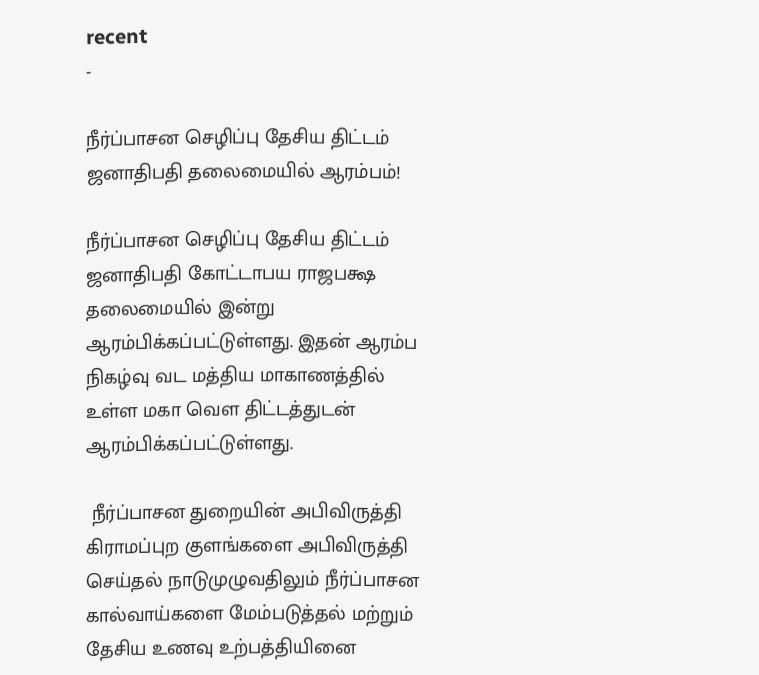recent
-

நீர்ப்பாசன செழிப்பு தேசிய திட்டம் ஜனாதிபதி தலைமையில் ஆரம்பம்!

நீர்ப்பாசன செழிப்பு தேசிய திட்டம் ஜனாதிபதி கோட்டாபய ராஜபக்ஷ தலைமையில் இன்று ஆரம்பிக்கப்பட்டுள்ளது. இதன் ஆரம்ப நிகழ்வு வட மத்திய மாகாணத்தில் உள்ள மகா வௌ திட்டத்துடன் ஆரம்பிக்கப்பட்டுள்ளது.

 நீர்ப்பாசன துறையின் அபிவிருத்தி கிராமப்புற குளங்களை அபிவிருத்தி செய்தல் நாடுமுழுவதிலும் நீர்ப்பாசன கால்வாய்களை மேம்படுத்தல் மற்றும் தேசிய உணவு உற்பத்தியினை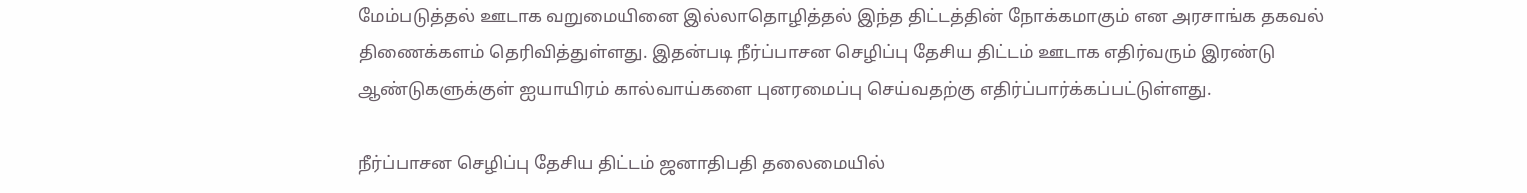மேம்படுத்தல் ஊடாக வறுமையினை இல்லாதொழித்தல் இந்த திட்டத்தின் நோக்கமாகும் என அரசாங்க தகவல் திணைக்களம் தெரிவித்துள்ளது. இதன்படி நீர்ப்பாசன செழிப்பு தேசிய திட்டம் ஊடாக எதிர்வரும் இரண்டு ஆண்டுகளுக்குள் ஐயாயிரம் கால்வாய்களை புனரமைப்பு செய்வதற்கு எதிர்ப்பார்க்கப்பட்டுள்ளது.

நீர்ப்பாசன செழிப்பு தேசிய திட்டம் ஜனாதிபதி தலைமையில்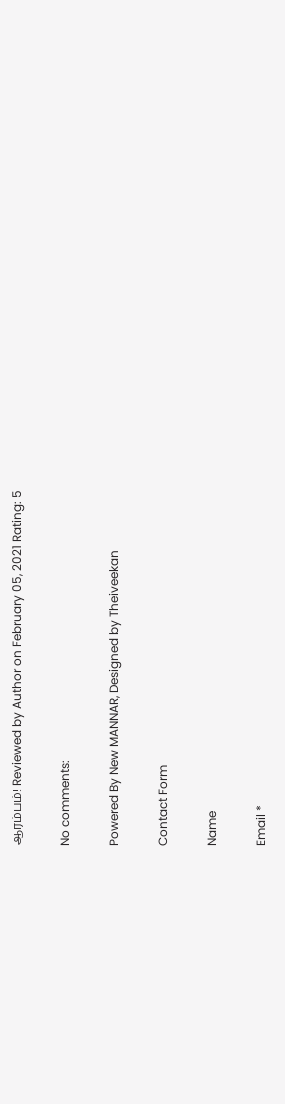ஆரம்பம்! Reviewed by Author on February 05, 2021 Rating: 5

No comments:

Powered By New MANNAR, Designed by Theiveekan

Contact Form

Name

Email *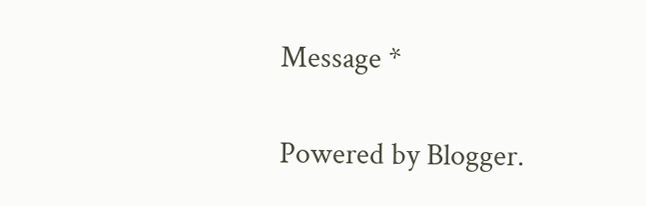Message *

Powered by Blogger.